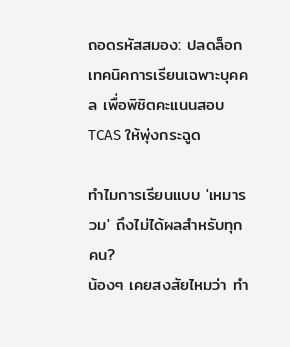ถอดรหัสสมอง: ปลดล็อกเทคนิคการเรียนเฉพาะบุคคล เพื่อพิชิตคะแนนสอบ TCAS ให้พุ่งกระฉูด

ทำไมการเรียนแบบ 'เหมารวม' ถึงไม่ได้ผลสำหรับทุกคน?
น้องๆ เคยสงสัยไหมว่า ทำ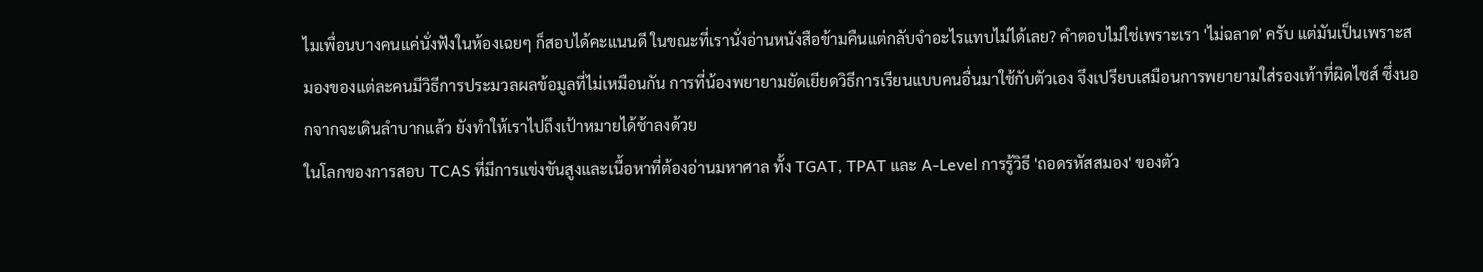ไมเพื่อนบางคนแค่นั่งฟังในห้องเฉยๆ ก็สอบได้คะแนนดี ในขณะที่เรานั่งอ่านหนังสือข้ามคืนแต่กลับจำอะไรแทบไม่ได้เลย? คำตอบไม่ใช่เพราะเรา 'ไม่ฉลาด' ครับ แต่มันเป็นเพราะสมองของแต่ละคนมีวิธีการประมวลผลข้อมูลที่ไม่เหมือนกัน การที่น้องพยายามยัดเยียดวิธีการเรียนแบบคนอื่นมาใช้กับตัวเอง จึงเปรียบเสมือนการพยายามใส่รองเท้าที่ผิดไซส์ ซึ่งนอกจากจะเดินลำบากแล้ว ยังทำให้เราไปถึงเป้าหมายได้ช้าลงด้วย
ในโลกของการสอบ TCAS ที่มีการแข่งขันสูงและเนื้อหาที่ต้องอ่านมหาศาล ทั้ง TGAT, TPAT และ A-Level การรู้วิธี 'ถอดรหัสสมอง' ของตัว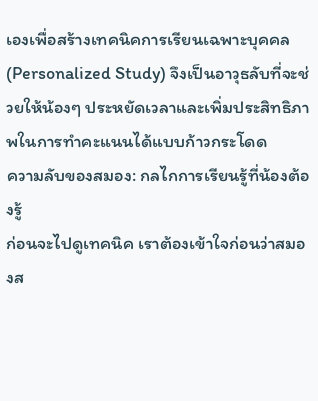เองเพื่อสร้างเทคนิคการเรียนเฉพาะบุคคล (Personalized Study) จึงเป็นอาวุธลับที่จะช่วยให้น้องๆ ประหยัดเวลาและเพิ่มประสิทธิภาพในการทำคะแนนได้แบบก้าวกระโดด
ความลับของสมอง: กลไกการเรียนรู้ที่น้องต้องรู้
ก่อนจะไปดูเทคนิค เราต้องเข้าใจก่อนว่าสมองส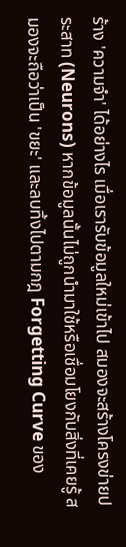ร้าง 'ความจำ' ได้อย่างไร เมื่อเรารับข้อมูลใหม่เข้าไป สมองจะสร้างโครงข่ายประสาท (Neurons) หากข้อมูลนั้นไม่ถูกนำมาใช้หรือเชื่อมโยงกับสิ่งที่เคยรู้ สมองจะถือว่าเป็น 'ขยะ' และลบทิ้งไปตามกฎ Forgetting Curve ของ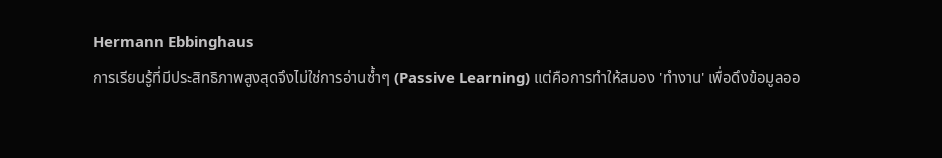Hermann Ebbinghaus
การเรียนรู้ที่มีประสิทธิภาพสูงสุดจึงไม่ใช่การอ่านซ้ำๆ (Passive Learning) แต่คือการทำให้สมอง 'ทำงาน' เพื่อดึงข้อมูลออ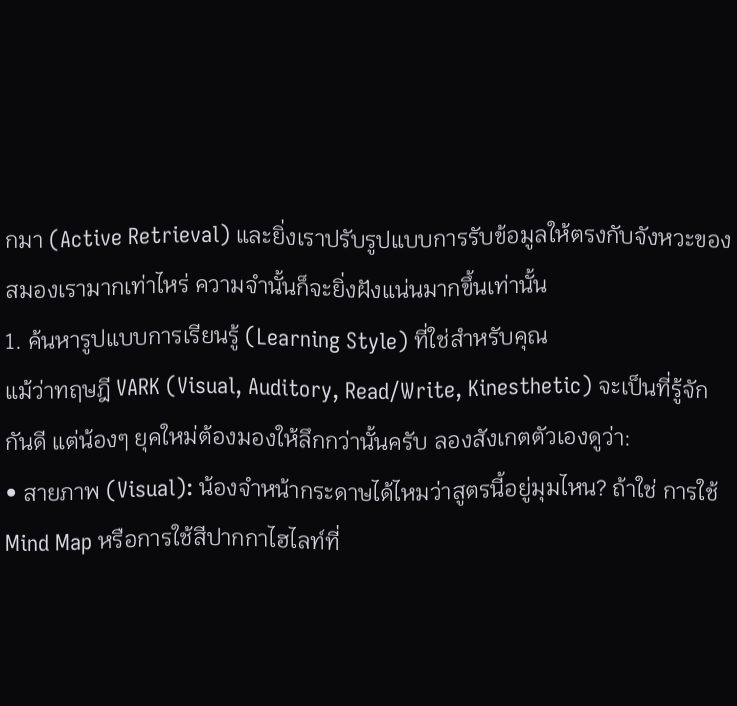กมา (Active Retrieval) และยิ่งเราปรับรูปแบบการรับข้อมูลให้ตรงกับจังหวะของสมองเรามากเท่าไหร่ ความจำนั้นก็จะยิ่งฝังแน่นมากขึ้นเท่านั้น
1. ค้นหารูปแบบการเรียนรู้ (Learning Style) ที่ใช่สำหรับคุณ
แม้ว่าทฤษฎี VARK (Visual, Auditory, Read/Write, Kinesthetic) จะเป็นที่รู้จักกันดี แต่น้องๆ ยุคใหม่ต้องมองให้ลึกกว่านั้นครับ ลองสังเกตตัวเองดูว่า:
• สายภาพ (Visual): น้องจำหน้ากระดาษได้ไหมว่าสูตรนี้อยู่มุมไหน? ถ้าใช่ การใช้ Mind Map หรือการใช้สีปากกาไฮไลท์ที่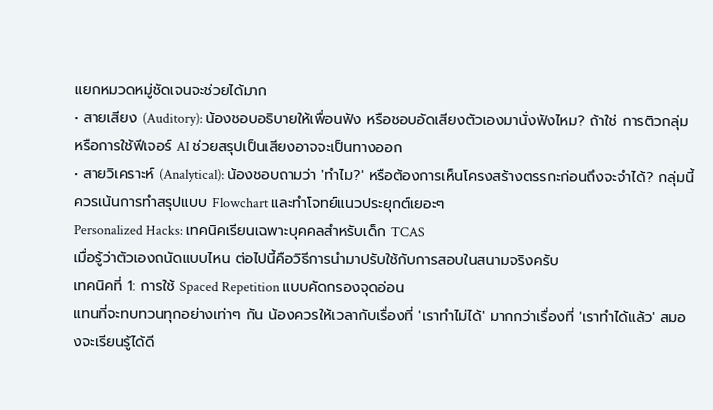แยกหมวดหมู่ชัดเจนจะช่วยได้มาก
• สายเสียง (Auditory): น้องชอบอธิบายให้เพื่อนฟัง หรือชอบอัดเสียงตัวเองมานั่งฟังไหม? ถ้าใช่ การติวกลุ่มหรือการใช้ฟีเจอร์ AI ช่วยสรุปเป็นเสียงอาจจะเป็นทางออก
• สายวิเคราะห์ (Analytical): น้องชอบถามว่า 'ทำไม?' หรือต้องการเห็นโครงสร้างตรรกะก่อนถึงจะจำได้? กลุ่มนี้ควรเน้นการทำสรุปแบบ Flowchart และทำโจทย์แนวประยุกต์เยอะๆ
Personalized Hacks: เทคนิคเรียนเฉพาะบุคคลสำหรับเด็ก TCAS
เมื่อรู้ว่าตัวเองถนัดแบบไหน ต่อไปนี้คือวิธีการนำมาปรับใช้กับการสอบในสนามจริงครับ
เทคนิคที่ 1: การใช้ Spaced Repetition แบบคัดกรองจุดอ่อน
แทนที่จะทบทวนทุกอย่างเท่าๆ กัน น้องควรให้เวลากับเรื่องที่ 'เราทำไม่ได้' มากกว่าเรื่องที่ 'เราทำได้แล้ว' สมองจะเรียนรู้ได้ดี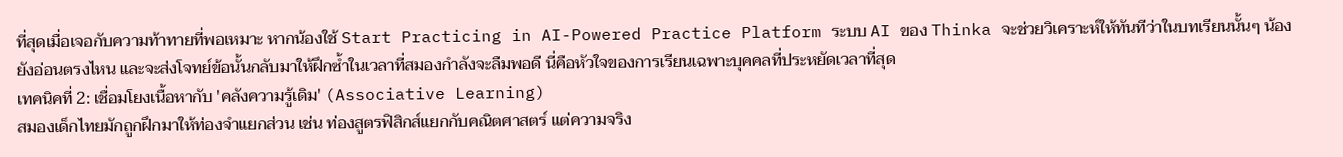ที่สุดเมื่อเจอกับความท้าทายที่พอเหมาะ หากน้องใช้ Start Practicing in AI-Powered Practice Platform ระบบ AI ของ Thinka จะช่วยวิเคราะห์ให้ทันทีว่าในบทเรียนนั้นๆ น้องยังอ่อนตรงไหน และจะส่งโจทย์ข้อนั้นกลับมาให้ฝึกซ้ำในเวลาที่สมองกำลังจะลืมพอดี นี่คือหัวใจของการเรียนเฉพาะบุคคลที่ประหยัดเวลาที่สุด
เทคนิคที่ 2: เชื่อมโยงเนื้อหากับ 'คลังความรู้เดิม' (Associative Learning)
สมองเด็กไทยมักถูกฝึกมาให้ท่องจำแยกส่วน เช่น ท่องสูตรฟิสิกส์แยกกับคณิตศาสตร์ แต่ความจริง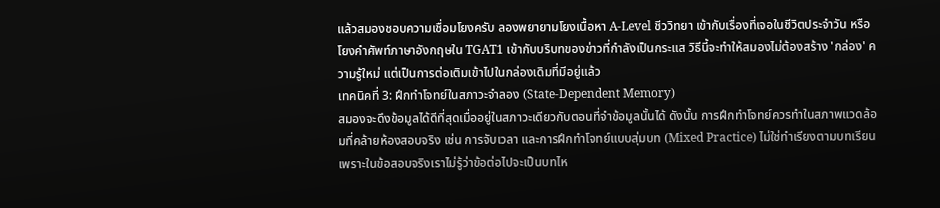แล้วสมองชอบความเชื่อมโยงครับ ลองพยายามโยงเนื้อหา A-Level ชีววิทยา เข้ากับเรื่องที่เจอในชีวิตประจำวัน หรือโยงคำศัพท์ภาษาอังกฤษใน TGAT1 เข้ากับบริบทของข่าวที่กำลังเป็นกระแส วิธีนี้จะทำให้สมองไม่ต้องสร้าง 'กล่อง' ความรู้ใหม่ แต่เป็นการต่อเติมเข้าไปในกล่องเดิมที่มีอยู่แล้ว
เทคนิคที่ 3: ฝึกทำโจทย์ในสภาวะจำลอง (State-Dependent Memory)
สมองจะดึงข้อมูลได้ดีที่สุดเมื่ออยู่ในสภาวะเดียวกับตอนที่จำข้อมูลนั้นได้ ดังนั้น การฝึกทำโจทย์ควรทำในสภาพแวดล้อมที่คล้ายห้องสอบจริง เช่น การจับเวลา และการฝึกทำโจทย์แบบสุ่มบท (Mixed Practice) ไม่ใช่ทำเรียงตามบทเรียน เพราะในข้อสอบจริงเราไม่รู้ว่าข้อต่อไปจะเป็นบทไห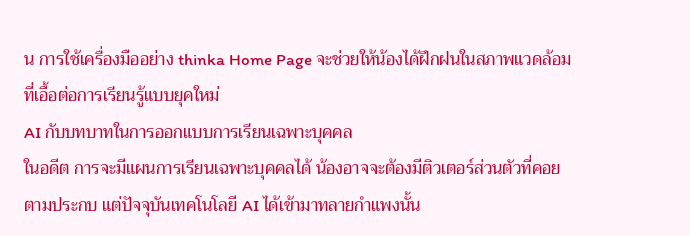น การใช้เครื่องมืออย่าง thinka Home Page จะช่วยให้น้องได้ฝึกฝนในสภาพแวดล้อมที่เอื้อต่อการเรียนรู้แบบยุคใหม่
AI กับบทบาทในการออกแบบการเรียนเฉพาะบุคคล
ในอดีต การจะมีแผนการเรียนเฉพาะบุคคลได้ น้องอาจจะต้องมีติวเตอร์ส่วนตัวที่คอยตามประกบ แต่ปัจจุบันเทคโนโลยี AI ได้เข้ามาทลายกำแพงนั้น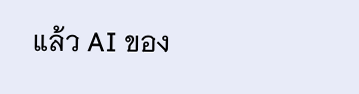แล้ว AI ของ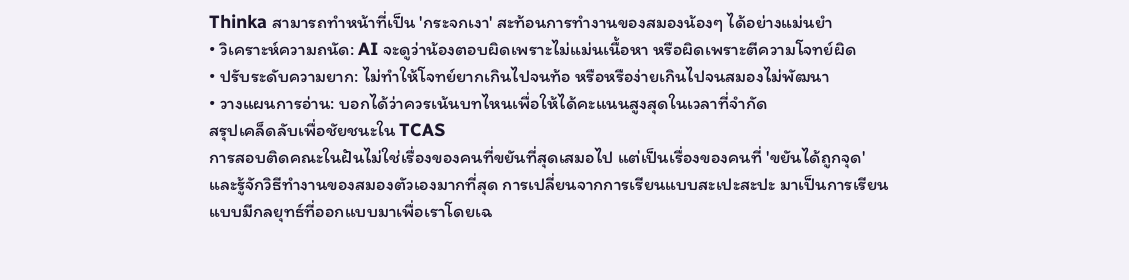Thinka สามารถทำหน้าที่เป็น 'กระจกเงา' สะท้อนการทำงานของสมองน้องๆ ได้อย่างแม่นยำ
• วิเคราะห์ความถนัด: AI จะดูว่าน้องตอบผิดเพราะไม่แม่นเนื้อหา หรือผิดเพราะตีความโจทย์ผิด
• ปรับระดับความยาก: ไม่ทำให้โจทย์ยากเกินไปจนท้อ หรือหรือง่ายเกินไปจนสมองไม่พัฒนา
• วางแผนการอ่าน: บอกได้ว่าควรเน้นบทไหนเพื่อให้ได้คะแนนสูงสุดในเวลาที่จำกัด
สรุปเคล็ดลับเพื่อชัยชนะใน TCAS
การสอบติดคณะในฝันไม่ใช่เรื่องของคนที่ขยันที่สุดเสมอไป แต่เป็นเรื่องของคนที่ 'ขยันได้ถูกจุด' และรู้จักวิธีทำงานของสมองตัวเองมากที่สุด การเปลี่ยนจากการเรียนแบบสะเปะสะปะ มาเป็นการเรียนแบบมีกลยุทธ์ที่ออกแบบมาเพื่อเราโดยเฉ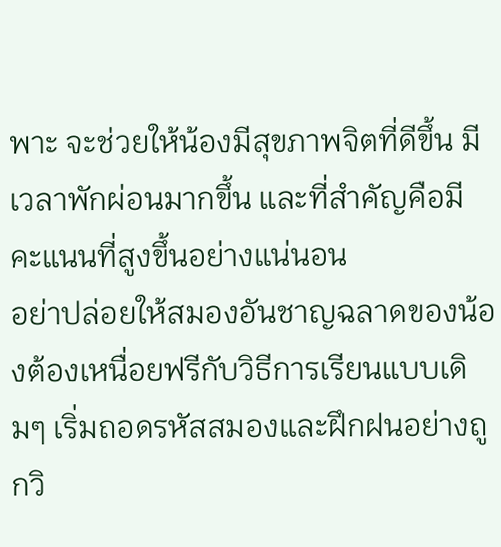พาะ จะช่วยให้น้องมีสุขภาพจิตที่ดีขึ้น มีเวลาพักผ่อนมากขึ้น และที่สำคัญคือมีคะแนนที่สูงขึ้นอย่างแน่นอน
อย่าปล่อยให้สมองอันชาญฉลาดของน้องต้องเหนื่อยฟรีกับวิธีการเรียนแบบเดิมๆ เริ่มถอดรหัสสมองและฝึกฝนอย่างถูกวิ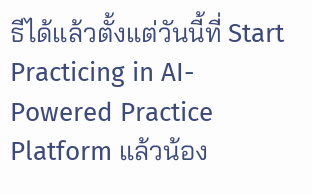ธีได้แล้วตั้งแต่วันนี้ที่ Start Practicing in AI-Powered Practice Platform แล้วน้อง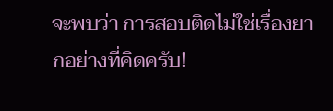จะพบว่า การสอบติดไม่ใช่เรื่องยากอย่างที่คิดครับ!